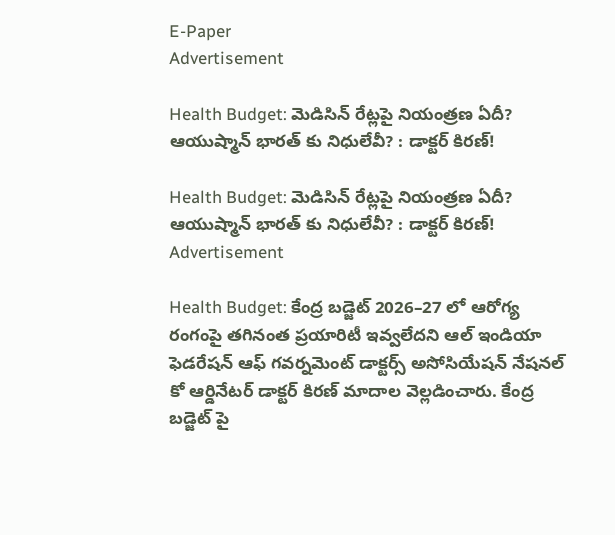E-Paper
Advertisement

Health Budget: మెడిసిన్ రేట్లపై నియంత్రణ ఏదీ? ఆయుష్మాన్ భారత్ కు నిధులేవీ? : డాక్టర్ కిరణ్!

Health Budget: మెడిసిన్ రేట్లపై నియంత్రణ ఏదీ? ఆయుష్మాన్ భారత్ కు నిధులేవీ? : డాక్టర్ కిరణ్!
Advertisement

Health Budget: కేంద్ర బడ్జెట్ 2026–27 లో ఆరోగ్య రంగంపై తగినంత ప్రయారిటీ ఇవ్వలేదని ఆల్ ఇండియా ఫెడరేషన్ ఆఫ్ గవర్నమెంట్ డాక్టర్స్ అసోసియేషన్ నేషనల్ కో ఆర్డినేటర్ డాక్టర్ కిరణ్ మాదాల వెల్లడించారు. కేంద్ర బడ్జెట్ పై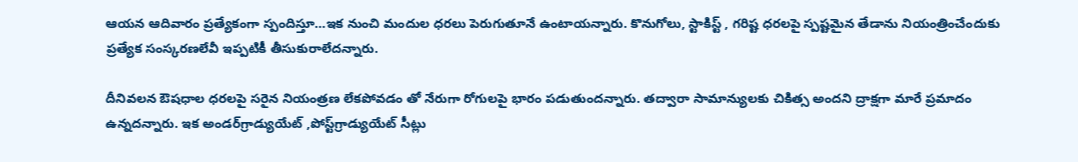ఆయన ఆదివారం ప్రత్యేకంగా స్పందిస్తూ…ఇక నుంచి మందుల ధరలు పెరుగుతూనే ఉంటాయన్నారు. కొనుగోలు, స్టాకిస్ట్ , గరిష్ట ధరలపై స్పష్టమైన తేడాను నియంత్రించేందుకు ప్రత్యేక సంస్కరణలేవీ ఇప్పటికీ తీసుకురాలేదన్నారు.

దీనివలన ఔషధాల ధరలపై సరైన నియంత్రణ లేకపోవడం తో నేరుగా రోగులపై భారం పడుతుందన్నారు. తద్వారా సామాన్యులకు చికిత్స అందని ద్రాక్షగా మారే ప్రమాదం ఉన్నదన్నారు. ఇక అండర్‌గ్రాడ్యుయేట్ ,పోస్ట్‌గ్రాడ్యుయేట్ సీట్లు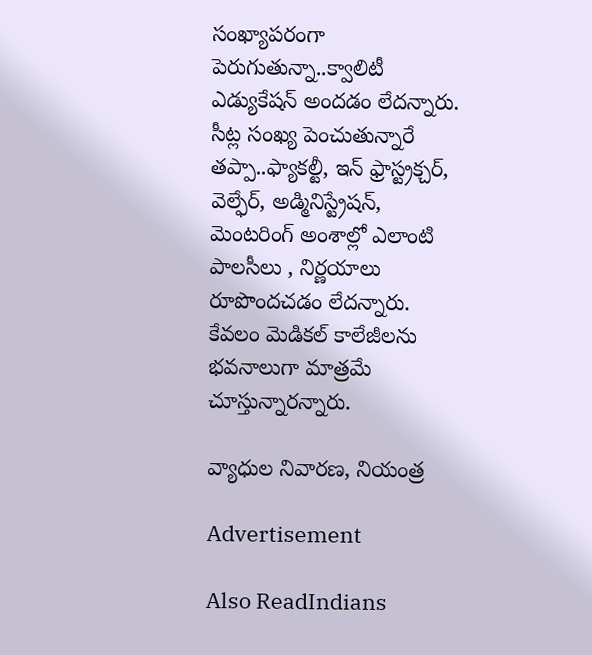సంఖ్యాపరంగా పెరుగుతున్నా..క్వాలిటీ ఎడ్యుకేషన్ అందడం లేదన్నారు. సీట్ల సంఖ్య పెంచుతున్నారే తప్పా..ఫ్యాకల్టీ, ఇన్ ఫ్రాస్ట్రక్చర్, వెల్ఫేర్, అడ్మినిస్ట్రేషన్, మెంటరింగ్ అంశాల్లో ఎలాంటి పాలసీలు , నిర్ణయాలు రూపొందచడం లేదన్నారు. కేవలం మెడికల్ కాలేజీలను భవనాలుగా మాత్రమే చూస్తున్నారన్నారు.

వ్యాధుల నివారణ, నియంత్ర

Advertisement

Also ReadIndians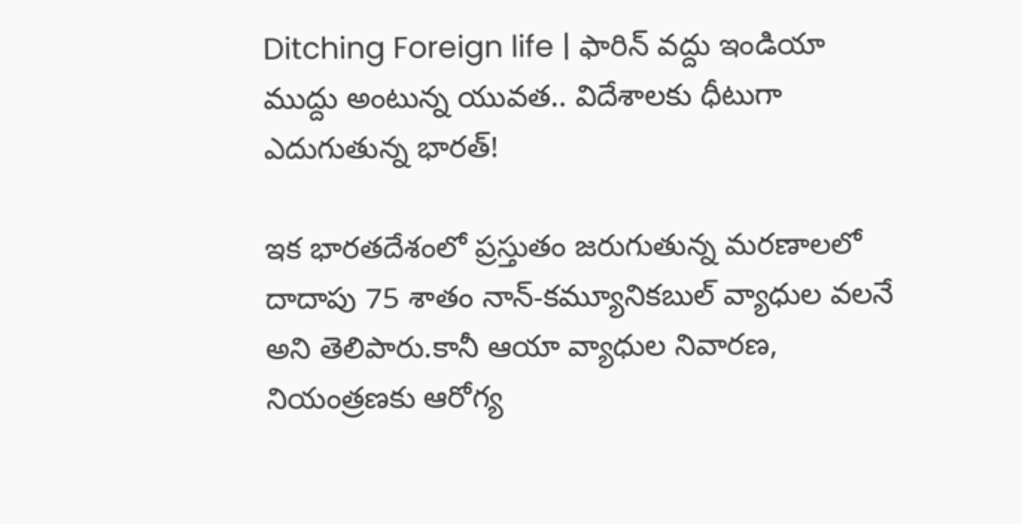Ditching Foreign life | ఫారిన్ వద్దు ఇండియా ముద్దు అంటున్న యువత.. విదేశాలకు ధీటుగా ఎదుగుతున్న భారత్‌!

ఇక భారతదేశంలో ప్రస్తుతం జరుగుతున్న మరణాలలో దాదాపు 75 శాతం నాన్-కమ్యూనికబుల్ వ్యాధుల వలనే అని తెలిపారు.కానీ ఆయా వ్యాధుల నివారణ, నియంత్రణకు ఆరోగ్య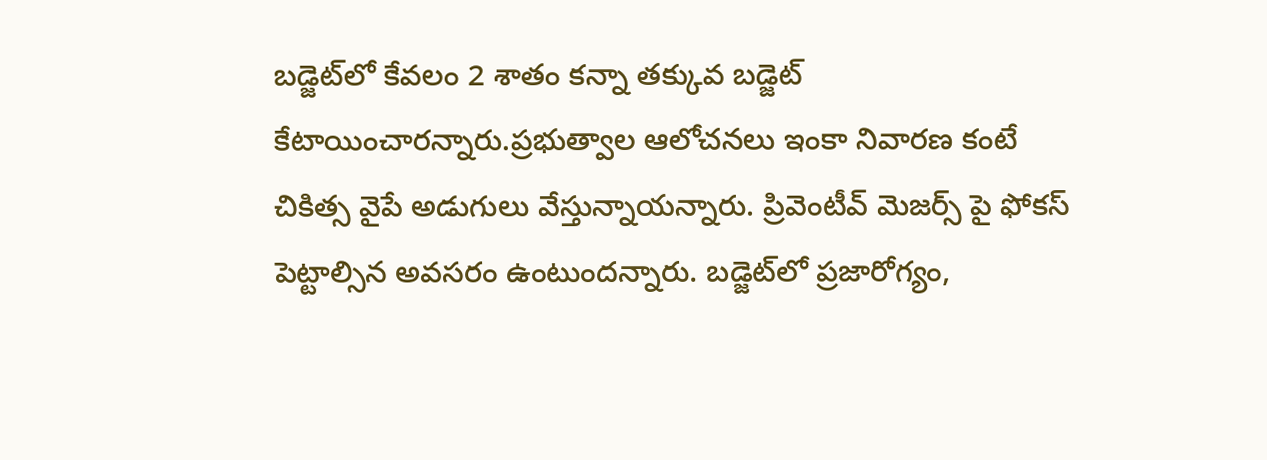బడ్జెట్‌లో కేవలం 2 శాతం కన్నా తక్కువ బడ్జెట్ కేటాయించారన్నారు.ప్రభుత్వాల ఆలోచనలు ఇంకా నివారణ కంటే చికిత్స వైపే అడుగులు వేస్తున్నాయన్నారు. ప్రివెంటీవ్ మెజర్స్ పై ఫోకస్ పెట్టాల్సిన అవసరం ఉంటుందన్నారు. బడ్జెట్‌లో ప్రజారోగ్యం,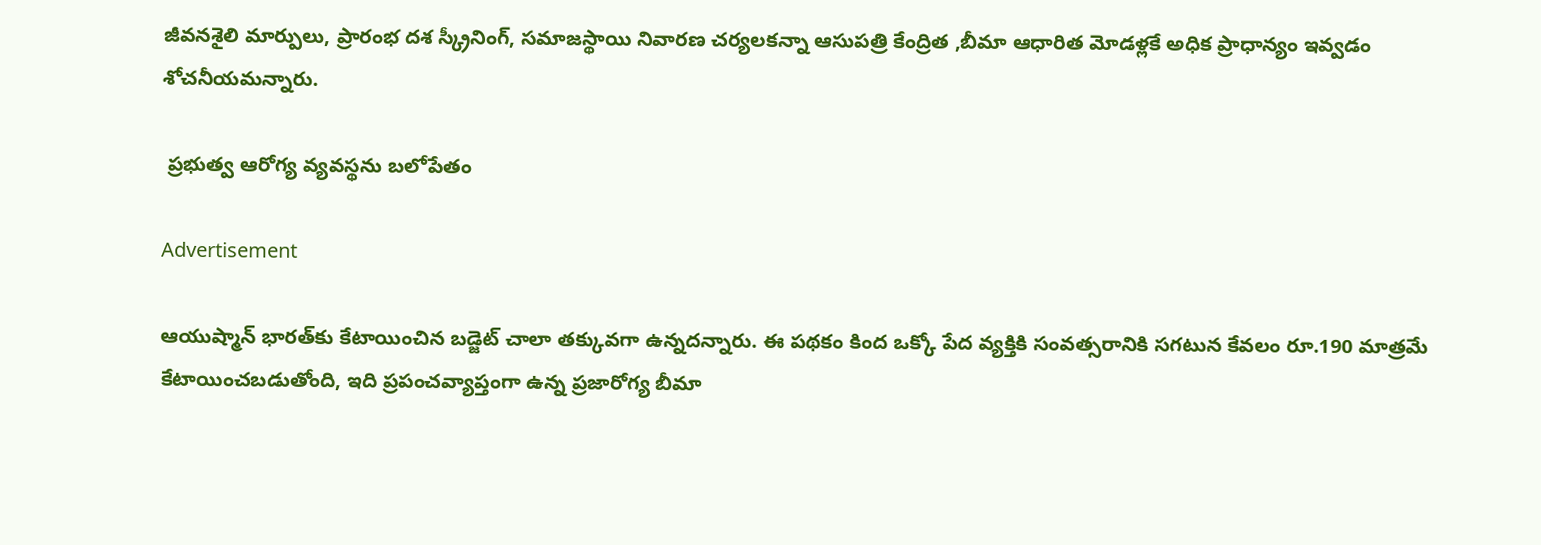జీవనశైలి మార్పులు, ప్రారంభ దశ స్క్రీనింగ్, సమాజస్థాయి నివారణ చర్యలకన్నా ఆసుపత్రి కేంద్రిత ,బీమా ఆధారిత మోడళ్లకే అధిక ప్రాధాన్యం ఇవ్వడం శోచనీయమన్నారు.

 ప్రభుత్వ ఆరోగ్య వ్యవస్థను బలోపేతం

Advertisement

ఆయుష్మాన్ భారత్‌కు కేటాయించిన బడ్జెట్ చాలా తక్కువగా ఉన్నదన్నారు. ఈ పథకం కింద ఒక్కో పేద వ్యక్తికి సంవత్సరానికి సగటున కేవలం రూ.190 మాత్రమే కేటాయించబడుతోంది, ఇది ప్రపంచవ్యాప్తంగా ఉన్న ప్రజారోగ్య బీమా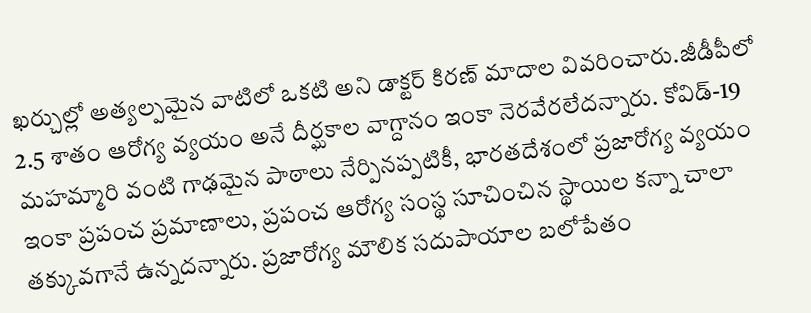ఖర్చుల్లో అత్యల్పమైన వాటిలో ఒకటి అని డాక్టర్ కిరణ్ మాదాల వివరించారు.జీడీపీలో 2.5 శాతం ఆరోగ్య వ్యయం అనే దీర్ఘకాల వాగ్దానం ఇంకా నెరవేరలేదన్నారు. కోవిడ్-19 మహమ్మారి వంటి గాఢమైన పాఠాలు నేర్పినప్పటికీ, భారతదేశంలో ప్రజారోగ్య వ్యయం ఇంకా ప్రపంచ ప్రమాణాలు, ప్రపంచ ఆరోగ్య సంస్థ సూచించిన స్థాయిల కన్నా చాలా తక్కువగానే ఉన్నదన్నారు. ప్రజారోగ్య మౌలిక సదుపాయాల బలోపేతం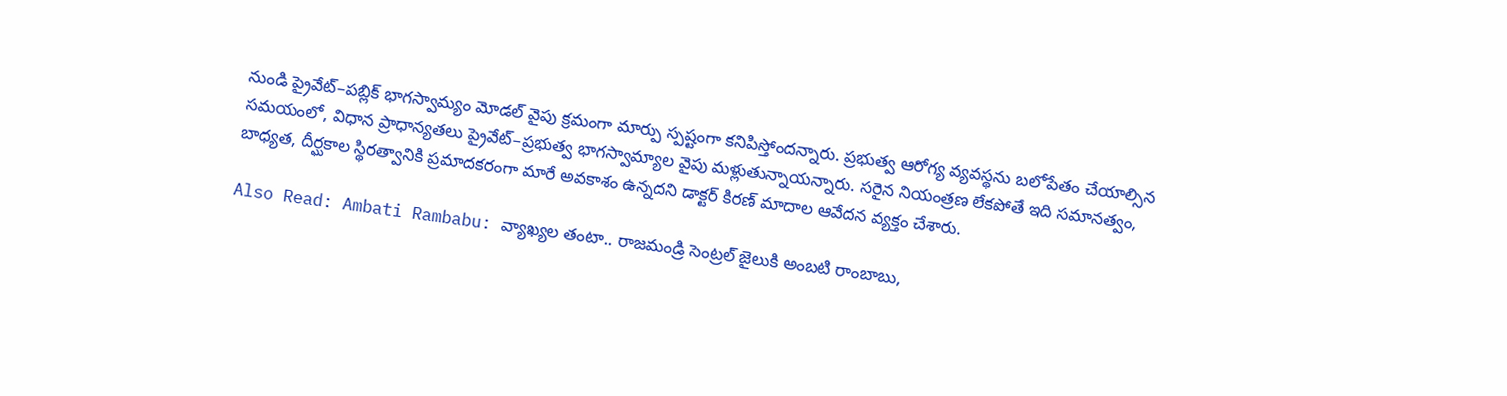నుండి ప్రైవేట్–పబ్లిక్ భాగస్వామ్యం మోడల్ వైపు క్రమంగా మార్పు స్పష్టంగా కనిపిస్తోందన్నారు. ప్రభుత్వ ఆరోగ్య వ్యవస్థను బలోపేతం చేయాల్సిన సమయంలో, విధాన ప్రాధాన్యతలు ప్రైవేట్–ప్రభుత్వ భాగస్వామ్యాల వైపు మళ్లుతున్నాయన్నారు. సరైన నియంత్రణ లేకపోతే ఇది సమానత్వం, బాధ్యత, దీర్ఘకాల స్థిరత్వానికి ప్రమాదకరంగా మారే అవకాశం ఉన్నదని డాక్టర్ కిరణ్ మాదాల ఆవేదన వ్యక్తం చేశారు.

Also Read: Ambati Rambabu: వ్యాఖ్యల తంటా.. రాజమండ్రి సెంట్రల్ జైలుకి అంబటి రాంబాబు,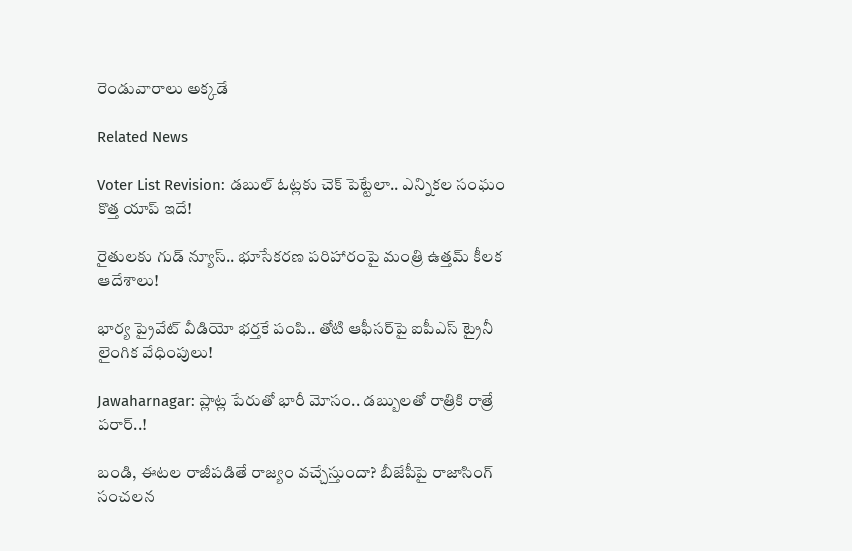రెండువారాలు అక్కడే

Related News

Voter List Revision: డబుల్ ఓట్లకు చెక్ పెట్టేలా.. ఎన్నికల సంఘం కొత్త యాప్ ఇదే!

రైతులకు గుడ్ న్యూస్.. భూసేకరణ పరిహారంపై మంత్రి ఉత్తమ్ కీలక ఆదేశాలు!

భార్య ప్రైవేట్ వీడియో భర్తకే పంపి.. తోటి ఆఫీసర్‌పై ఐపీఎస్ ట్రైనీ లైంగిక వేధింపులు!

Jawaharnagar: ప్లాట్ల పేరుతో భారీ మోసం.. డబ్బులతో రాత్రికి రాత్రే పరార్..!

బండి, ఈటల రాజీపడితే రాజ్యం వచ్చేస్తుందా? బీజేపీపై రాజాసింగ్ సంచలన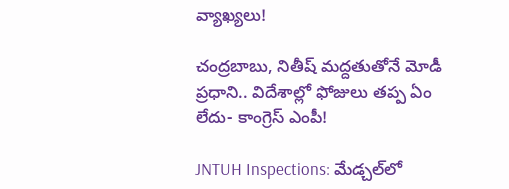వ్యాఖ్యలు!

చంద్రబాబు, నితీష్ మద్దతుతోనే మోడీ ప్రధాని.. విదేశాల్లో ఫోజులు తప్ప ఏం లేదు- కాంగ్రెస్ ఎంపీ!

JNTUH Inspections: మేడ్చల్‌లో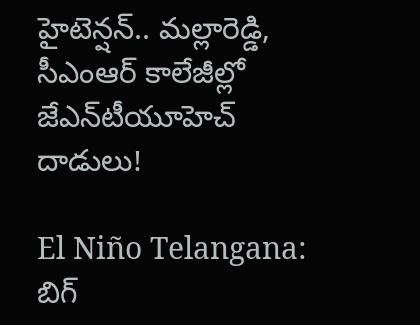హైటెన్షన్.. మల్లారెడ్డి, సీఎంఆర్ కాలేజీల్లో జేఎన్‌టీయూహెచ్ దాడులు!

El Niño Telangana: బిగ్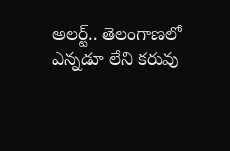అలర్ట్.. తెలంగాణలో ఎన్నడూ లేని కరువు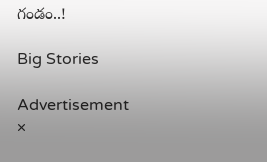గండం..!

Big Stories

Advertisement
×